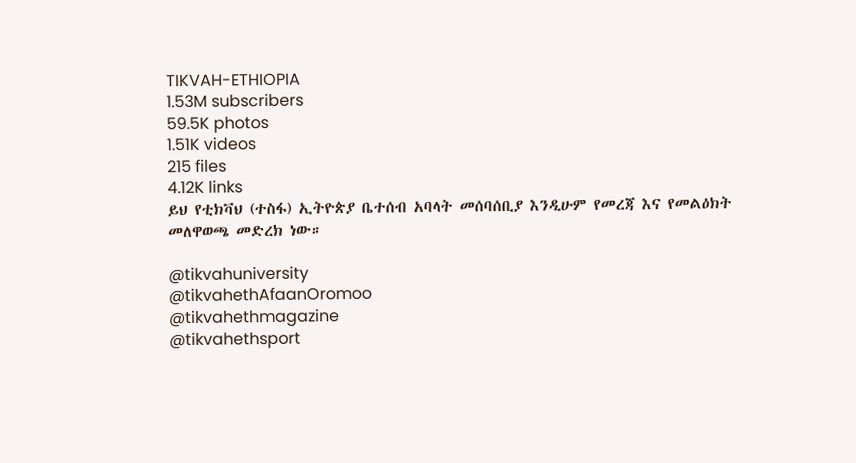TIKVAH-ETHIOPIA
1.53M subscribers
59.5K photos
1.51K videos
215 files
4.12K links
ይህ የቲክቫህ (ተስፋ) ኢትዮጵያ ቤተሰብ አባላት መሰባሰቢያ እንዲሁም የመረጃ እና የመልዕክት መለዋወጫ መድረክ ነው።

@tikvahuniversity
@tikvahethAfaanOromoo
@tikvahethmagazine
@tikvahethsport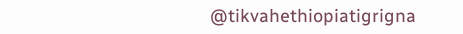@tikvahethiopiatigrigna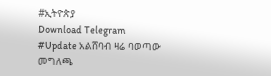#ኢትዮጵያ
Download Telegram
#Update አልሸባብ ዛሬ ባወጣው መግለጫ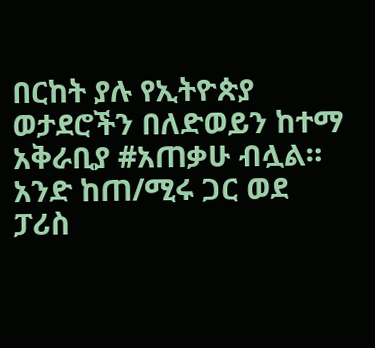በርከት ያሉ የኢትዮጵያ ወታደሮችን በለድወይን ከተማ አቅራቢያ #አጠቃሁ ብሏል። አንድ ከጠ/ሚሩ ጋር ወደ ፓሪስ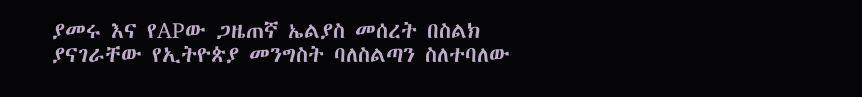ያመሩ እና የAPው ጋዜጠኛ ኤልያስ መሰረት በስልክ ያናገራቸው የኢትዮጵያ መንግስት ባለስልጣን ስለተባለው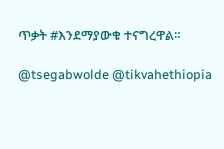ጥቃት #እንደማያውቁ ተናግረዋል።

@tsegabwolde @tikvahethiopia